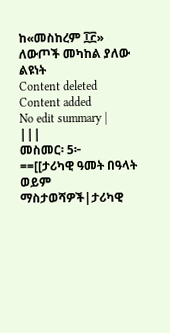ከ«መስከረም ፲፫» ለውጦች መካከል ያለው ልዩነት
Content deleted Content added
No edit summary |
|||
መስመር፡ 5፦
==[[ታሪካዊ ዓመት በዓላት ወይም ማስታወሻዎች|ታሪካዊ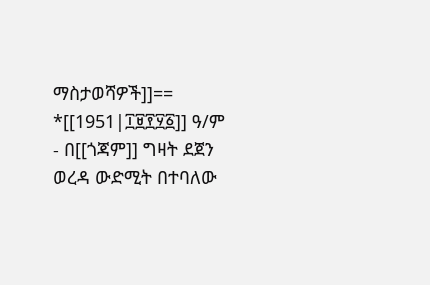ማስታወሻዎች]]==
*[[1951|፲፱፻፶፩]] ዓ/ም - በ[[ጎጃም]] ግዛት ደጀን ወረዳ ውድሚት በተባለው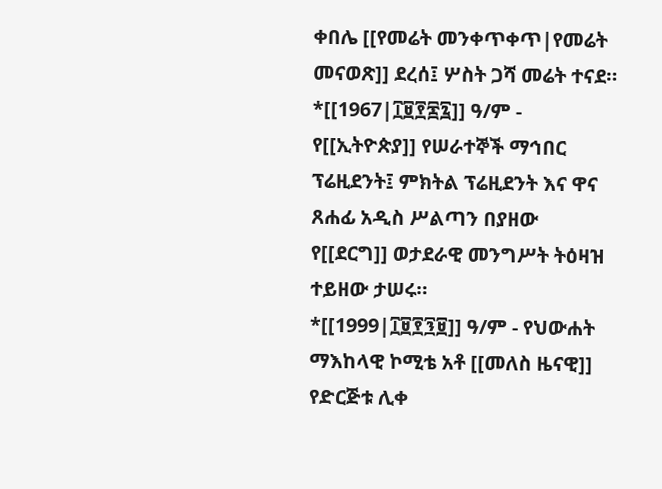ቀበሌ [[የመሬት መንቀጥቀጥ|የመሬት መናወጽ]] ደረሰ፤ ሦስት ጋሻ መሬት ተናደ።
*[[1967|፲፱፻፷፯]] ዓ/ም - የ[[ኢትዮጵያ]] የሠራተኞች ማኅበር ፕሬዚደንት፤ ምክትል ፕሬዚደንት እና ዋና ጸሐፊ አዲስ ሥልጣን በያዘው የ[[ደርግ]] ወታደራዊ መንግሥት ትዕዛዝ ተይዘው ታሠሩ።
*[[1999|፲፱፻፺፱]] ዓ/ም - የህውሐት ማእከላዊ ኮሚቴ አቶ [[መለስ ዜናዊ]] የድርጅቱ ሊቀ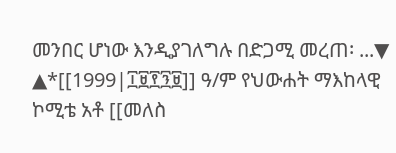መንበር ሆነው እንዲያገለግሉ በድጋሚ መረጠ፡ ...▼
▲*[[1999|፲፱፻፺፱]] ዓ/ም የህውሐት ማእከላዊ ኮሚቴ አቶ [[መለስ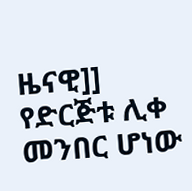ዜናዊ]] የድርጅቱ ሊቀ መንበር ሆነው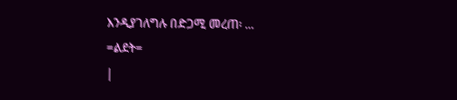እንዲያገለግሉ በድጋሚ መረጠ፡ ...
=ልደት=
|